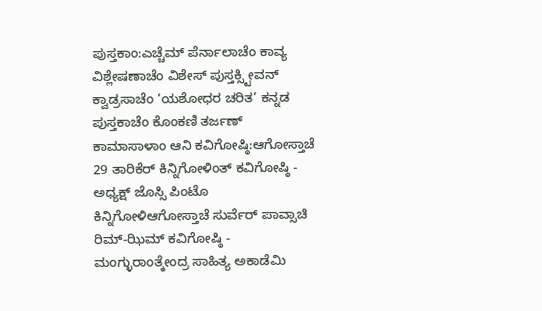ಪುಸ್ತಕಾಂ:ಎಚ್ಚೆಮ್ ಪೆರ್ನಾಲಾಚೆಂ ಕಾವ್ಯ ವಿಶ್ಲೇಷಣಾಚೆಂ ವಿಶೇಸ್ ಪುಸ್ತಕ್ಸ್ಟೀವನ್ ಕ್ವಾಡ್ರಸಾಚೆಂ ‘ಯಶೋಧರ ಚರಿತ’ ಕನ್ನಡ ಪುಸ್ತಕಾಚೆಂ ಕೊಂಕಣಿ ತರ್ಜಣ್
ಕಾಮಾಸಾಳಾಂ ಆನಿ ಕವಿಗೋಷ್ಠಿ:ಆಗೋಸ್ತಾಚೆ 29 ತಾರಿಕೆರ್ ಕಿನ್ನಿಗೋಳಿಂತ್ ಕವಿಗೋಷ್ಠಿ - ಅಧ್ಯಕ್ಷ್ ಜೊಸ್ಸಿ ಪಿಂಟೊ ಕಿನ್ನಿಗೋಳಿಆಗೋಸ್ತಾಚೆ ಸುರ್ವೆರ್ ಪಾವ್ಸಾಚಿ ರಿಮ್-ಝಿಮ್ ಕವಿಗೋಷ್ಠಿ - ಮಂಗ್ಳುರಾಂತ್ಕೇಂದ್ರ ಸಾಹಿತ್ಯ ಅಕಾಡೆಮಿ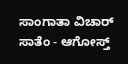ಸಾಂಗಾತಾ ವಿಚಾರ್ ಸಾತೆಂ - ಆಗೋಸ್ತ್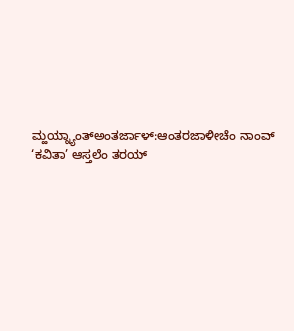ಮ್ಹಯ್ನ್ಯಾಂತ್ಅಂತರ್ಜಾಳ್:ಆಂತರಜಾಳೀಚೆಂ ನಾಂವ್ ‘ಕವಿತಾ’ ಆಸ್ತಲೆಂ ತರಯ್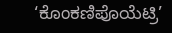‘ಕೊಂಕಣಿಪೊಯೆಟ್ರಿ’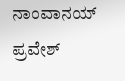ನಾಂವಾನಯ್ ಪ್ರವೇಶ್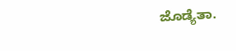ಜೊಡ್ಯೆತಾ.